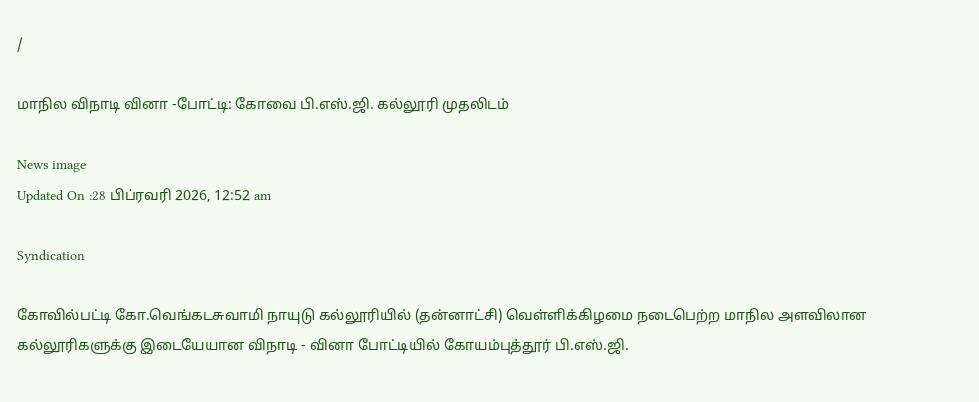/

மாநில விநாடி வினா -போட்டி: கோவை பி.எஸ்.ஜி. கல்லூரி முதலிடம்

News image
Updated On :28 பிப்ரவரி 2026, 12:52 am

Syndication

கோவில்பட்டி கோ.வெங்கடசுவாமி நாயுடு கல்லூரியில் (தன்னாட்சி) வெள்ளிக்கிழமை நடைபெற்ற மாநில அளவிலான கல்லூரிகளுக்கு இடையேயான விநாடி - வினா போட்டியில் கோயம்புத்தூர் பி.எஸ்.ஜி.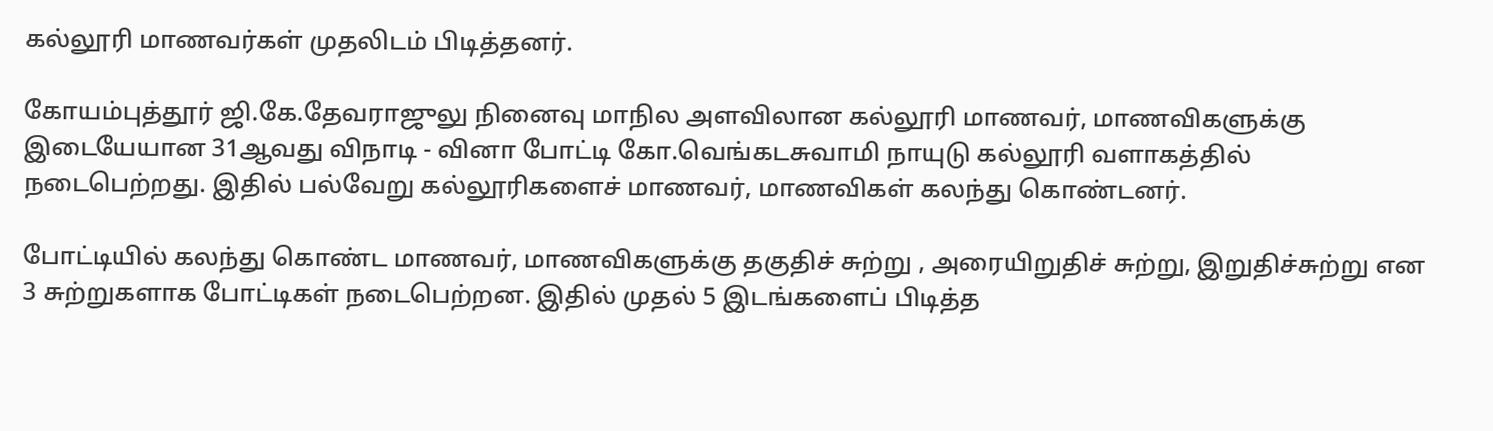கல்லூரி மாணவர்கள் முதலிடம் பிடித்தனர்.

கோயம்புத்தூர் ஜி.கே.தேவராஜுலு நினைவு மாநில அளவிலான கல்லூரி மாணவர், மாணவிகளுக்கு இடையேயான 31ஆவது விநாடி - வினா போட்டி கோ.வெங்கடசுவாமி நாயுடு கல்லூரி வளாகத்தில் நடைபெற்றது. இதில் பல்வேறு கல்லூரிகளைச் மாணவர், மாணவிகள் கலந்து கொண்டனர்.

போட்டியில் கலந்து கொண்ட மாணவர், மாணவிகளுக்கு தகுதிச் சுற்று , அரையிறுதிச் சுற்று, இறுதிச்சுற்று என 3 சுற்றுகளாக போட்டிகள் நடைபெற்றன. இதில் முதல் 5 இடங்களைப் பிடித்த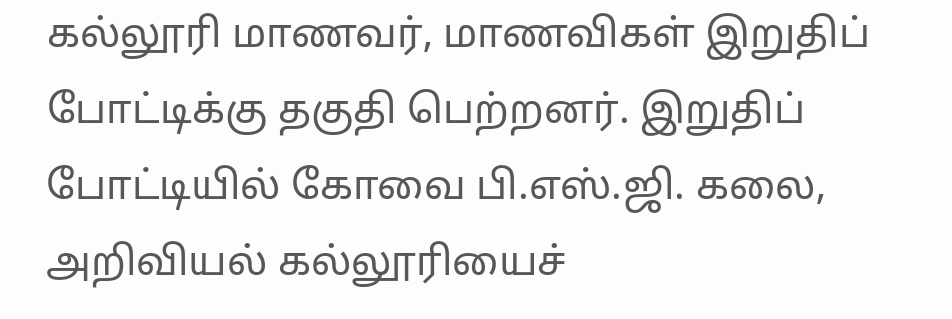கல்லூரி மாணவர், மாணவிகள் இறுதிப் போட்டிக்கு தகுதி பெற்றனர். இறுதிப் போட்டியில் கோவை பி.எஸ்.ஜி. கலை, அறிவியல் கல்லூரியைச்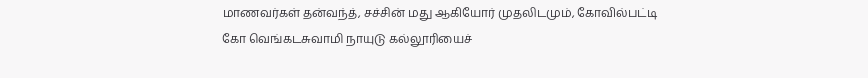மாணவர்கள் தன்வந்த், சச்சின் மது ஆகியோர் முதலிடமும், கோவில்பட்டி கோ வெங்கடசுவாமி நாயுடு கல்லூரியைச்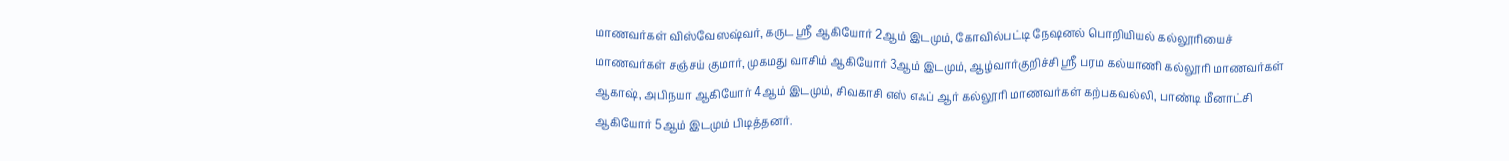மாணவர்கள் விஸ்வேஸஷ்வர், கருட ஸ்ரீ ஆகியோர் 2ஆம் இடமும், கோவில்பட்டி நேஷனல் பொறியியல் கல்லூரியைச் மாணவர்கள் சஞ்சய் குமார், முகமது வாசிம் ஆகியோர் 3ஆம் இடமும், ஆழ்வார்குறிச்சி ஸ்ரீ பரம கல்யாணி கல்லூரி மாணவர்கள் ஆகாஷ், அபிநயா ஆகியோர் 4ஆம் இடமும், சிவகாசி எஸ் எஃப் ஆர் கல்லூரி மாணவர்கள் கற்பகவல்லி, பாண்டி மீனாட்சி ஆகியோர் 5ஆம் இடமும் பிடித்தனர்.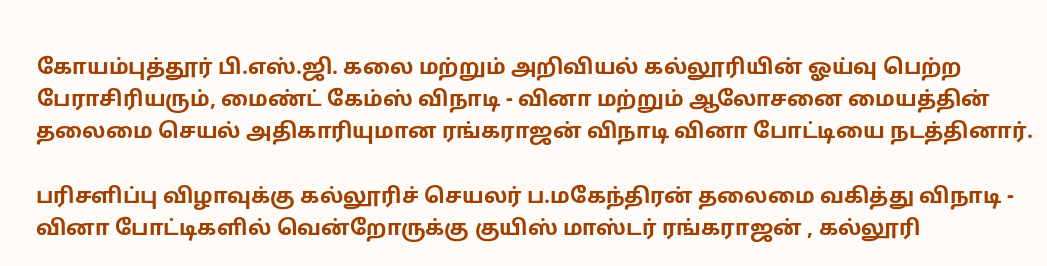கோயம்புத்தூர் பி.எஸ்.ஜி. கலை மற்றும் அறிவியல் கல்லூரியின் ஓய்வு பெற்ற பேராசிரியரும், மைண்ட் கேம்ஸ் விநாடி - வினா மற்றும் ஆலோசனை மையத்தின் தலைமை செயல் அதிகாரியுமான ரங்கராஜன் விநாடி வினா போட்டியை நடத்தினார்.

பரிசளிப்பு விழாவுக்கு கல்லூரிச் செயலர் ப.மகேந்திரன் தலைமை வகித்து விநாடி - வினா போட்டிகளில் வென்றோருக்கு குயிஸ் மாஸ்டர் ரங்கராஜன் , கல்லூரி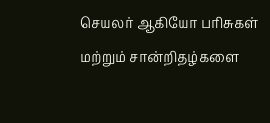செயலர் ஆகியோ பரிசுகள் மற்றும் சான்றிதழ்களை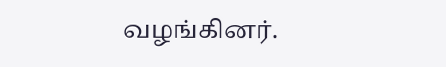வழங்கினர்.